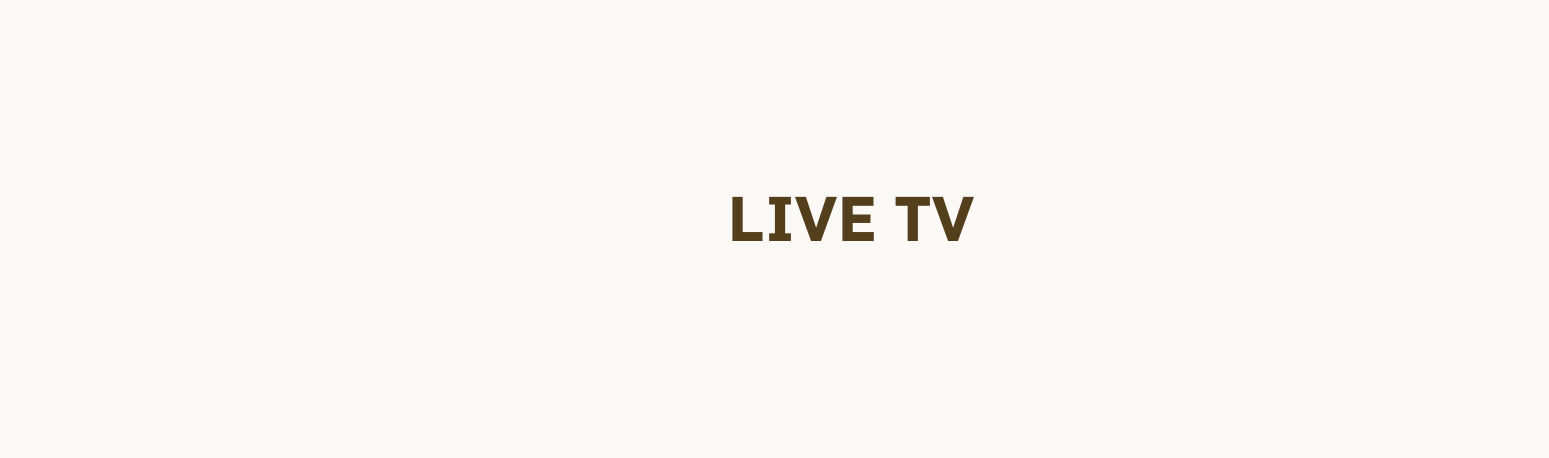LIVE TV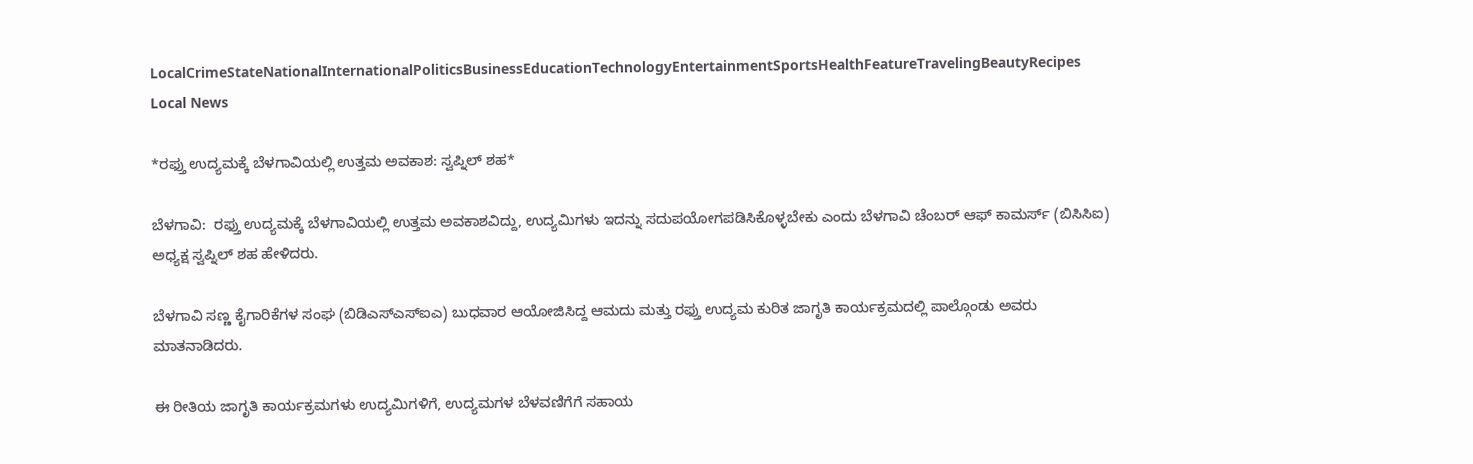LocalCrimeStateNationalInternationalPoliticsBusinessEducationTechnologyEntertainmentSportsHealthFeatureTravelingBeautyRecipes
Local News

*ರಫ್ತು ಉದ್ಯಮಕ್ಕೆ ಬೆಳಗಾವಿಯಲ್ಲಿ ಉತ್ತಮ ಅವಕಾಶ: ಸ್ವಪ್ನಿಲ್ ಶಹ*

ಬೆಳಗಾವಿ:  ರಫ್ತು ಉದ್ಯಮಕ್ಕೆ ಬೆಳಗಾವಿಯಲ್ಲಿ ಉತ್ತಮ ಅವಕಾಶವಿದ್ದು, ಉದ್ಯಮಿಗಳು ಇದನ್ನು ಸದುಪಯೋಗಪಡಿಸಿಕೊಳ್ಳಬೇಕು ಎಂದು ಬೆಳಗಾವಿ ಚೆಂಬರ್ ಆಫ್ ಕಾಮರ್ಸ್ (ಬಿಸಿಸಿಐ) ಅಧ್ಯಕ್ಷ ಸ್ವಪ್ನಿಲ್ ಶಹ ಹೇಳಿದರು.

ಬೆಳಗಾವಿ ಸಣ್ಣ ಕೈಗಾರಿಕೆಗಳ ಸಂಘ (ಬಿಡಿಎಸ್ಎಸ್ಐಎ) ಬುಧವಾರ ಆಯೋಜಿಸಿದ್ದ ಆಮದು ಮತ್ತು ರಫ್ತು ಉದ್ಯಮ ಕುರಿತ ಜಾಗೃತಿ ಕಾರ್ಯಕ್ರಮದಲ್ಲಿ ಪಾಲ್ಗೊಂಡು ಅವರು ಮಾತನಾಡಿದರು.

ಈ ರೀತಿಯ ಜಾಗೃತಿ ಕಾರ್ಯಕ್ರಮಗಳು ಉದ್ಯಮಿಗಳಿಗೆ, ಉದ್ಯಮಗಳ ಬೆಳವಣಿಗೆಗೆ ಸಹಾಯ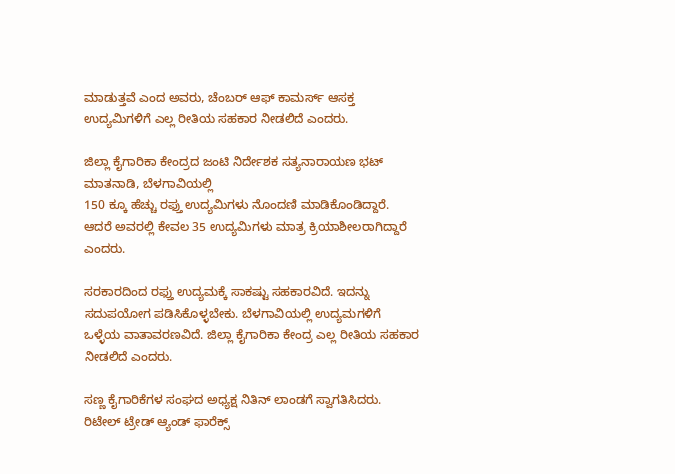ಮಾಡುತ್ತವೆ ಎಂದ ಅವರು, ಚೆಂಬರ್ ಆಫ್ ಕಾಮರ್ಸ್ ಆಸಕ್ತ ಉದ್ಯಮಿಗಳಿಗೆ ಎಲ್ಲ ರೀತಿಯ ಸಹಕಾರ ನೀಡಲಿದೆ ಎಂದರು.

ಜಿಲ್ಲಾ ಕೈಗಾರಿಕಾ ಕೇಂದ್ರದ ಜಂಟಿ ನಿರ್ದೇಶಕ ಸತ್ಯನಾರಾಯಣ ಭಟ್ ಮಾತನಾಡಿ, ಬೆಳಗಾವಿಯಲ್ಲಿ
150 ಕ್ಕೂ ಹೆಚ್ಚು ರಫ್ತು ಉದ್ಯಮಿಗಳು ನೊಂದಣಿ ಮಾಡಿಕೊಂಡಿದ್ದಾರೆ.  ಆದರೆ ಅವರಲ್ಲಿ ಕೇವಲ 35 ಉದ್ಯಮಿಗಳು ಮಾತ್ರ ಕ್ರಿಯಾಶೀಲರಾಗಿದ್ದಾರೆ ಎಂದರು.

ಸರಕಾರದಿಂದ ರಫ್ತು ಉದ್ಯಮಕ್ಕೆ ಸಾಕಷ್ಟು ಸಹಕಾರವಿದೆ. ಇದನ್ನು ಸದುಪಯೋಗ ಪಡಿಸಿಕೊಳ್ಳಬೇಕು. ಬೆಳಗಾವಿಯಲ್ಲಿ ಉದ್ಯಮಗಳಿಗೆ ಒಳ್ಳೆಯ ವಾತಾವರಣವಿದೆ. ಜಿಲ್ಲಾ ಕೈಗಾರಿಕಾ ಕೇಂದ್ರ ಎಲ್ಲ ರೀತಿಯ ಸಹಕಾರ ನೀಡಲಿದೆ ಎಂದರು.

ಸಣ್ಣ ಕೈಗಾರಿಕೆಗಳ ಸಂಘದ ಅಧ್ಯಕ್ಷ ನಿತಿನ್ ಲಾಂಡಗೆ ಸ್ವಾಗತಿಸಿದರು. ರಿಟೇಲ್ ಟ್ರೇಡ್ ಆ್ಯಂಡ್ ಫಾರೆಕ್ಸ್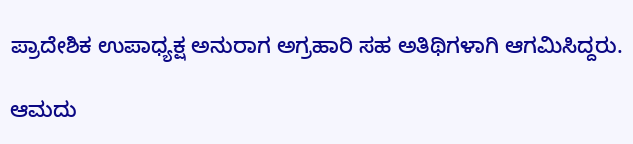ಪ್ರಾದೇಶಿಕ ಉಪಾಧ್ಯಕ್ಷ ಅನುರಾಗ ಅಗ್ರಹಾರಿ ಸಹ ಅತಿಥಿಗಳಾಗಿ ಆಗಮಿಸಿದ್ದರು.

ಆಮದು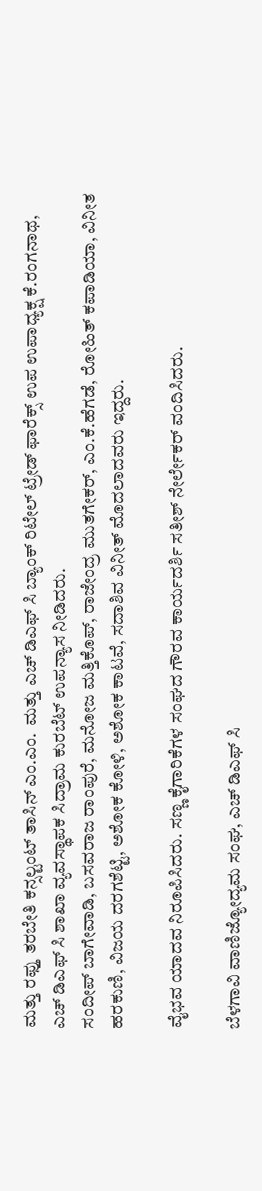ಮತ್ತು ರಫ್ತು ತರಬೇತಿ ಕನ್ಸಲ್ಟಂಟ್ ತಾಸಿನ್ ಎಂ.ಎಂ.  ಮತ್ತು ಎಚ್ ಡಿಎಫ್ ಸಿ ಬ್ಯಾಂಕ್ ರಿಟೇಲ್ ಟ್ರೇಡ್ ಫಾರೆಕ್ಸ್ ಉಪ ಉಪಾಧ್ಯಕ್ಷ ಕೆ.ರಂಗನಾಥ, ಎಚ್ ಡಿಎಫ್ ಸಿ ಶಾಖಾ ವ್ಯವಸ್ಥಾಪಕ ಸಿದ್ರಾಮ ಕುರಬೆಟ್ ಉಪನ್ಯಾಸ ನೀಡಿದರು.
ಸಂದೀಪ್ ಬಾಗೇವಾಡಿ, ಬಸವರಾಜ ರಾಂಪುರೆ, ಮನೋಜ ಮತ್ತಿಕೊಪ್, ರಾಜೇಂದ್ರ ಮುತಗೇಕರ್, ಎಂ.ಕೆ.ಹೆಗಡೆ, ರೋಹಿತ್ ಕಪಾಡಿಯಾ, ವಿನೀತ ಹರಕುಣಿ, ವಿಜಯ ದರಗಶೆಟ್ಟಿ, ಅಶೋಕ ಕೋಳಿ, ಅಶೋಕ ಕಾಟವೆ, ಸದಾಶಿವ ವಿನೀತ್ ಮೊದಲಾದವರು ಇದ್ದರು.

ವೈಭವ ಯಾದವ ನಿರೂಪಿಸಿದರು. ಸಣ್ಣ ಕೈಗಾರಿಕೆಗಳ ಸಂಘದ ಗೌರವ ಕಾರ್ಯದರ್ಶಿ ಸತೀಶ್ ನೇರ್ಲೇಕರ್ ವಂದಿಸಿದರು.

ಬೆಳಗಾವಿ ವಾಣಿಜ್ಯೋದ್ಯಮ ಸಂಘ, ಎಚ್ ಡಿಎಫ್ ಸಿ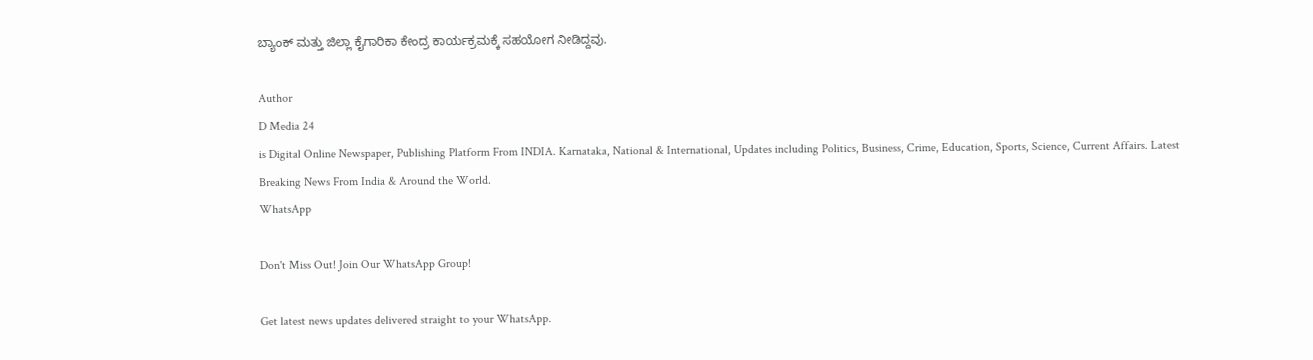ಬ್ಯಾಂಕ್ ಮತ್ತು ಜಿಲ್ಲಾ ಕೈಗಾರಿಕಾ ಕೇಂದ್ರ ಕಾರ್ಯಕ್ರಮಕ್ಕೆ ಸಹಯೋಗ ನೀಡಿದ್ದವು.

Author
D Media 24
is Digital Online Newspaper, Publishing Platform From INDIA. Karnataka, National & International, Updates including Politics, Business, Crime, Education, Sports, Science, Current Affairs. Latest Breaking News From India & Around the World.
WhatsApp

Don't Miss Out! Join Our WhatsApp Group!

Get latest news updates delivered straight to your WhatsApp.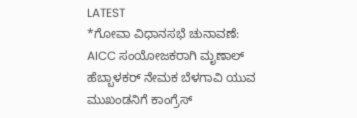LATEST
*ಗೋವಾ ವಿಧಾನಸಭೆ ಚುನಾವಣೆ: AICC ಸಂಯೋಜಕರಾಗಿ ಮೃಣಾಲ್ ಹೆಬ್ಬಾಳಕರ್ ನೇಮಕ ಬೆಳಗಾವಿ ಯುವ ಮುಖಂಡನಿಗೆ ಕಾಂಗ್ರೆಸ್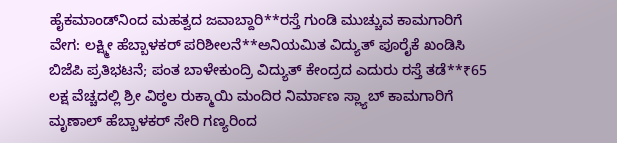ಹೈಕಮಾಂಡ್‌ನಿಂದ ಮಹತ್ವದ ಜವಾಬ್ದಾರಿ**ರಸ್ತೆ ಗುಂಡಿ ಮುಚ್ಚುವ ಕಾಮಗಾರಿಗೆ ವೇಗ: ಲಕ್ಷ್ಮೀ ಹೆಬ್ಬಾಳಕರ್ ಪರಿಶೀಲನೆ**ಅನಿಯಮಿತ ವಿದ್ಯುತ್ ಪೂರೈಕೆ ಖಂಡಿಸಿ ಬಿಜೆಪಿ ಪ್ರತಿಭಟನೆ; ಪಂತ ಬಾಳೇಕುಂದ್ರಿ ವಿದ್ಯುತ್ ಕೇಂದ್ರದ ಎದುರು ರಸ್ತೆ ತಡೆ**₹65 ಲಕ್ಷ ವೆಚ್ಚದಲ್ಲಿ ಶ್ರೀ ವಿಠ್ಠಲ ರುಕ್ಮಾಯಿ ಮಂದಿರ ನಿರ್ಮಾಣ ಸ್ಲ್ಯಾಬ್ ಕಾಮಗಾರಿಗೆ ಮೃಣಾಲ್ ಹೆಬ್ಬಾಳಕರ್ ಸೇರಿ ಗಣ್ಯರಿಂದ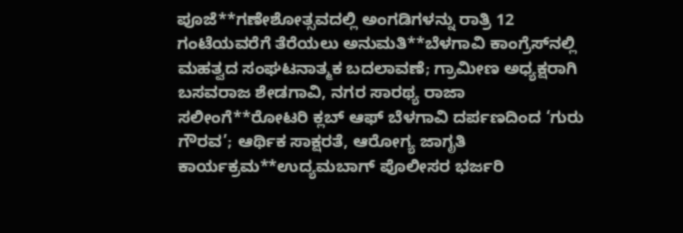ಪೂಜೆ**ಗಣೇಶೋತ್ಸವದಲ್ಲಿ ಅಂಗಡಿಗಳನ್ನು ರಾತ್ರಿ 12 ಗಂಟೆಯವರೆಗೆ ತೆರೆಯಲು ಅನುಮತಿ**ಬೆಳಗಾವಿ ಕಾಂಗ್ರೆಸ್‌ನಲ್ಲಿ ಮಹತ್ವದ ಸಂಘಟನಾತ್ಮಕ ಬದಲಾವಣೆ; ಗ್ರಾಮೀಣ ಅಧ್ಯಕ್ಷರಾಗಿ ಬಸವರಾಜ ಶೇಡಗಾವಿ, ನಗರ ಸಾರಥ್ಯ ರಾಜಾ ಸಲೀಂಗೆ**ರೋಟರಿ ಕ್ಲಬ್ ಆಫ್ ಬೆಳಗಾವಿ ದರ್ಪಣದಿಂದ ‘ಗುರು ಗೌರವ’; ಆರ್ಥಿಕ ಸಾಕ್ಷರತೆ, ಆರೋಗ್ಯ ಜಾಗೃತಿ ಕಾರ್ಯಕ್ರಮ**ಉದ್ಯಮಬಾಗ್ ಪೊಲೀಸರ ಭರ್ಜರಿ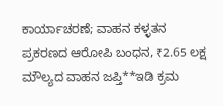ಕಾರ್ಯಾಚರಣೆ; ವಾಹನ ಕಳ್ಳತನ ಪ್ರಕರಣದ ಆರೋಪಿ ಬಂಧನ, ₹2.65 ಲಕ್ಷ ಮೌಲ್ಯದ ವಾಹನ ಜಪ್ತಿ**ಇಡಿ ಕ್ರಮ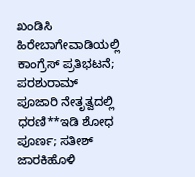ಖಂಡಿಸಿ ಹಿರೇಬಾಗೇವಾಡಿಯಲ್ಲಿ ಕಾಂಗ್ರೆಸ್ ಪ್ರತಿಭಟನೆ; ಪರಶುರಾಮ್ ಪೂಜಾರಿ ನೇತೃತ್ವದಲ್ಲಿ ಧರಣಿ**ಇಡಿ ಶೋಧ ಪೂರ್ಣ; ಸತೀಶ್ ಜಾರಕಿಹೊಳಿ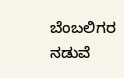ಬೆಂಬಲಿಗರ ನಡುವೆ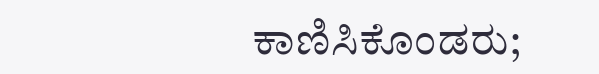ಕಾಣಿಸಿಕೊಂಡರು;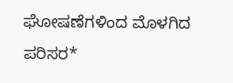ಘೋಷಣೆಗಳಿಂದ ಮೊಳಗಿದ ಪರಿಸರ*